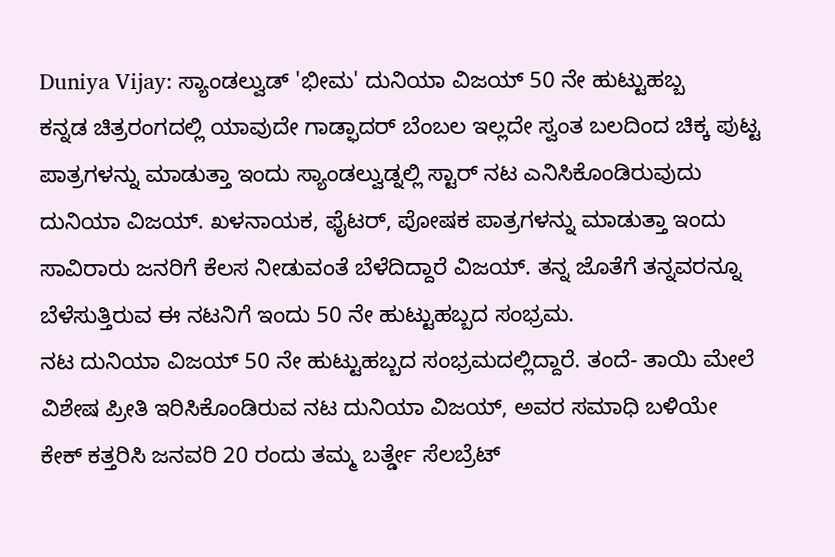Duniya Vijay: ಸ್ಯಾಂಡಲ್ವುಡ್ 'ಭೀಮ' ದುನಿಯಾ ವಿಜಯ್ 50 ನೇ ಹುಟ್ಟುಹಬ್ಬ
ಕನ್ನಡ ಚಿತ್ರರಂಗದಲ್ಲಿ ಯಾವುದೇ ಗಾಡ್ಫಾದರ್ ಬೆಂಬಲ ಇಲ್ಲದೇ ಸ್ವಂತ ಬಲದಿಂದ ಚಿಕ್ಕ ಪುಟ್ಟ ಪಾತ್ರಗಳನ್ನು ಮಾಡುತ್ತಾ ಇಂದು ಸ್ಯಾಂಡಲ್ವುಡ್ನಲ್ಲಿ ಸ್ಟಾರ್ ನಟ ಎನಿಸಿಕೊಂಡಿರುವುದು ದುನಿಯಾ ವಿಜಯ್. ಖಳನಾಯಕ, ಫೈಟರ್, ಪೋಷಕ ಪಾತ್ರಗಳನ್ನು ಮಾಡುತ್ತಾ ಇಂದು ಸಾವಿರಾರು ಜನರಿಗೆ ಕೆಲಸ ನೀಡುವಂತೆ ಬೆಳೆದಿದ್ದಾರೆ ವಿಜಯ್. ತನ್ನ ಜೊತೆಗೆ ತನ್ನವರನ್ನೂ ಬೆಳೆಸುತ್ತಿರುವ ಈ ನಟನಿಗೆ ಇಂದು 50 ನೇ ಹುಟ್ಟುಹಬ್ಬದ ಸಂಭ್ರಮ.
ನಟ ದುನಿಯಾ ವಿಜಯ್ 50 ನೇ ಹುಟ್ಟುಹಬ್ಬದ ಸಂಭ್ರಮದಲ್ಲಿದ್ದಾರೆ. ತಂದೆ- ತಾಯಿ ಮೇಲೆ ವಿಶೇಷ ಪ್ರೀತಿ ಇರಿಸಿಕೊಂಡಿರುವ ನಟ ದುನಿಯಾ ವಿಜಯ್, ಅವರ ಸಮಾಧಿ ಬಳಿಯೇ ಕೇಕ್ ಕತ್ತರಿಸಿ ಜನವರಿ 20 ರಂದು ತಮ್ಮ ಬರ್ತ್ಡೇ ಸೆಲಬ್ರೆಟ್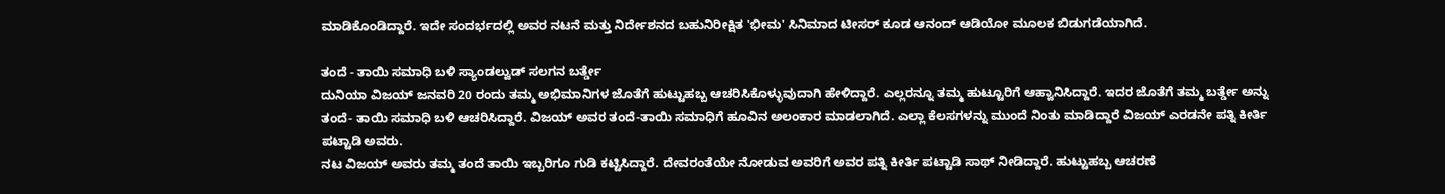ಮಾಡಿಕೊಂಡಿದ್ದಾರೆ. ಇದೇ ಸಂದರ್ಭದಲ್ಲಿ ಅವರ ನಟನೆ ಮತ್ತು ನಿರ್ದೇಶನದ ಬಹುನಿರೀಕ್ಷಿತ 'ಭೀಮ' ಸಿನಿಮಾದ ಟೀಸರ್ ಕೂಡ ಆನಂದ್ ಆಡಿಯೋ ಮೂಲಕ ಬಿಡುಗಡೆಯಾಗಿದೆ.

ತಂದೆ - ತಾಯಿ ಸಮಾಧಿ ಬಳಿ ಸ್ಯಾಂಡಲ್ವುಡ್ ಸಲಗನ ಬರ್ತ್ಡೇ
ದುನಿಯಾ ವಿಜಯ್ ಜನವರಿ 20 ರಂದು ತಮ್ಮ ಅಭಿಮಾನಿಗಳ ಜೊತೆಗೆ ಹುಟ್ಟುಹಬ್ಬ ಆಚರಿಸಿಕೊಳ್ಳುವುದಾಗಿ ಹೇಳಿದ್ದಾರೆ. ಎಲ್ಲರನ್ನೂ ತಮ್ಮ ಹುಟ್ಟೂರಿಗೆ ಆಹ್ವಾನಿಸಿದ್ದಾರೆ. ಇದರ ಜೊತೆಗೆ ತಮ್ಮ ಬರ್ತ್ಡೇ ಅನ್ನು ತಂದೆ- ತಾಯಿ ಸಮಾಧಿ ಬಳಿ ಆಚರಿಸಿದ್ದಾರೆ. ವಿಜಯ್ ಅವರ ತಂದೆ-ತಾಯಿ ಸಮಾಧಿಗೆ ಹೂವಿನ ಅಲಂಕಾರ ಮಾಡಲಾಗಿದೆ. ಎಲ್ಲಾ ಕೆಲಸಗಳನ್ನು ಮುಂದೆ ನಿಂತು ಮಾಡಿದ್ದಾರೆ ವಿಜಯ್ ಎರಡನೇ ಪತ್ನಿ ಕೀರ್ತಿ ಪಟ್ಟಾಡಿ ಅವರು.
ನಟ ವಿಜಯ್ ಅವರು ತಮ್ಮ ತಂದೆ ತಾಯಿ ಇಬ್ಬರಿಗೂ ಗುಡಿ ಕಟ್ಟಿಸಿದ್ದಾರೆ. ದೇವರಂತೆಯೇ ನೋಡುವ ಅವರಿಗೆ ಅವರ ಪತ್ನಿ ಕೀರ್ತಿ ಪಟ್ಟಾಡಿ ಸಾಥ್ ನೀಡಿದ್ದಾರೆ. ಹುಟ್ಟುಹಬ್ಬ ಆಚರಣೆ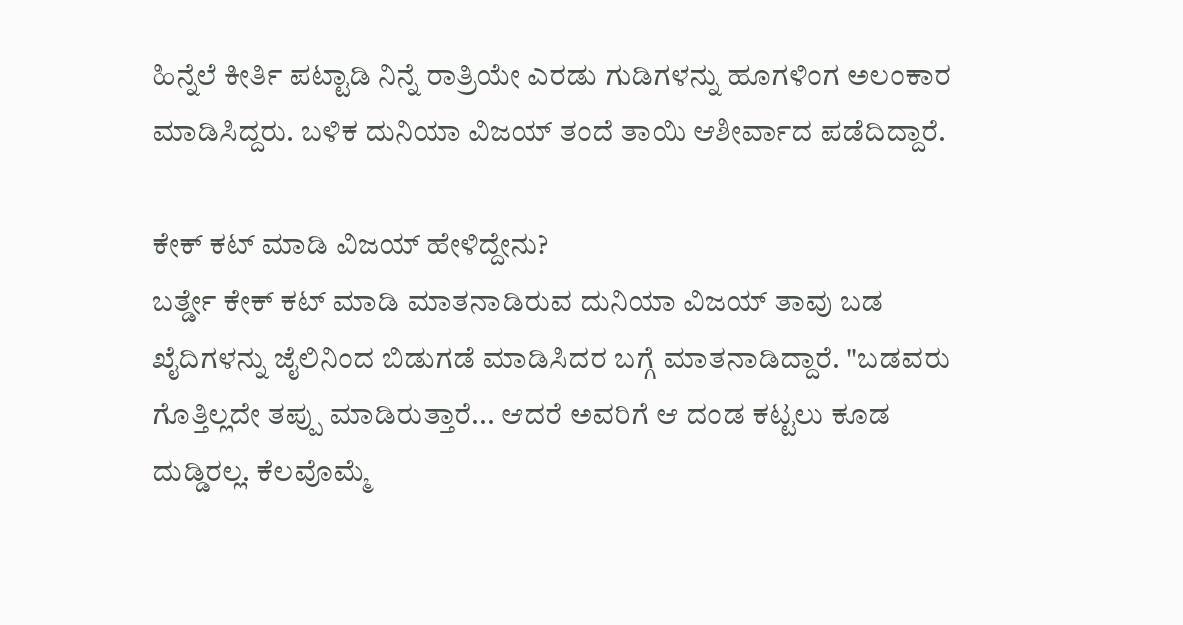ಹಿನ್ನೆಲೆ ಕೀರ್ತಿ ಪಟ್ಟಾಡಿ ನಿನ್ನೆ ರಾತ್ರಿಯೇ ಎರಡು ಗುಡಿಗಳನ್ನು ಹೂಗಳಿಂಗ ಅಲಂಕಾರ ಮಾಡಿಸಿದ್ದರು. ಬಳಿಕ ದುನಿಯಾ ವಿಜಯ್ ತಂದೆ ತಾಯಿ ಆಶೀರ್ವಾದ ಪಡೆದಿದ್ದಾರೆ.

ಕೇಕ್ ಕಟ್ ಮಾಡಿ ವಿಜಯ್ ಹೇಳಿದ್ದೇನು?
ಬರ್ತ್ಡೇ ಕೇಕ್ ಕಟ್ ಮಾಡಿ ಮಾತನಾಡಿರುವ ದುನಿಯಾ ವಿಜಯ್ ತಾವು ಬಡ ಖೈದಿಗಳನ್ನು ಜೈಲಿನಿಂದ ಬಿಡುಗಡೆ ಮಾಡಿಸಿದರ ಬಗ್ಗೆ ಮಾತನಾಡಿದ್ದಾರೆ. "ಬಡವರು ಗೊತ್ತಿಲ್ಲದೇ ತಪ್ಪು ಮಾಡಿರುತ್ತಾರೆ... ಆದರೆ ಅವರಿಗೆ ಆ ದಂಡ ಕಟ್ಟಲು ಕೂಡ ದುಡ್ಡಿರಲ್ಲ. ಕೆಲವೊಮ್ಮೆ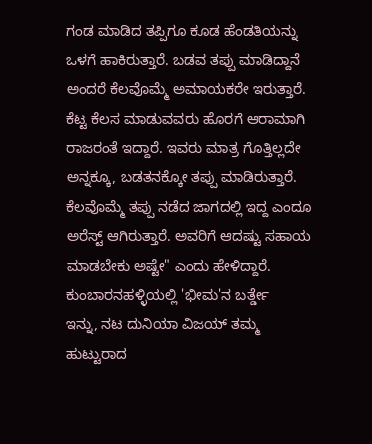ಗಂಡ ಮಾಡಿದ ತಪ್ಪಿಗೂ ಕೂಡ ಹೆಂಡತಿಯನ್ನು ಒಳಗೆ ಹಾಕಿರುತ್ತಾರೆ. ಬಡವ ತಪ್ಪು ಮಾಡಿದ್ದಾನೆ ಅಂದರೆ ಕೆಲವೊಮ್ಮೆ ಅಮಾಯಕರೇ ಇರುತ್ತಾರೆ. ಕೆಟ್ಟ ಕೆಲಸ ಮಾಡುವವರು ಹೊರಗೆ ಆರಾಮಾಗಿ ರಾಜರಂತೆ ಇದ್ದಾರೆ. ಇವರು ಮಾತ್ರ ಗೊತ್ತಿಲ್ಲದೇ ಅನ್ನಕ್ಕೂ, ಬಡತನಕ್ಕೋ ತಪ್ಪು ಮಾಡಿರುತ್ತಾರೆ. ಕೆಲವೊಮ್ಮೆ ತಪ್ಪು ನಡೆದ ಜಾಗದಲ್ಲಿ ಇದ್ದ ಎಂದೂ ಅರೆಸ್ಟ್ ಆಗಿರುತ್ತಾರೆ. ಅವರಿಗೆ ಆದಷ್ಟು ಸಹಾಯ ಮಾಡಬೇಕು ಅಷ್ಟೇ" ಎಂದು ಹೇಳಿದ್ದಾರೆ.
ಕುಂಬಾರನಹಳ್ಳಿಯಲ್ಲಿ 'ಭೀಮ'ನ ಬರ್ತ್ಡೇ
ಇನ್ನು, ನಟ ದುನಿಯಾ ವಿಜಯ್ ತಮ್ಮ ಹುಟ್ಟುರಾದ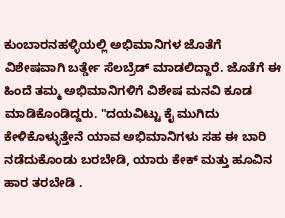ಕುಂಬಾರನಹಳ್ಳಿಯಲ್ಲಿ ಅಭಿಮಾನಿಗಳ ಜೊತೆಗೆ ವಿಶೇಷವಾಗಿ ಬರ್ತ್ಡೇ ಸೆಲಬ್ರೆಡ್ ಮಾಡಲಿದ್ದಾರೆ. ಜೊತೆಗೆ ಈ ಹಿಂದೆ ತಮ್ಮ ಅಭಿಮಾನಿಗಳಿಗೆ ವಿಶೇಷ ಮನವಿ ಕೂಡ ಮಾಡಿಕೊಂಡಿದ್ದರು. "ದಯವಿಟ್ಟು ಕೈ ಮುಗಿದು ಕೇಳಿಕೊಳ್ಳುತ್ತೇನೆ ಯಾವ ಅಭಿಮಾನಿಗಳು ಸಹ ಈ ಬಾರಿ ನಡೆದುಕೊಂಡು ಬರಬೇಡಿ, ಯಾರು ಕೇಕ್ ಮತ್ತು ಹೂವಿನ ಹಾರ ತರಬೇಡಿ .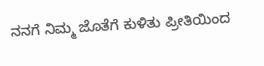ನನಗೆ ನಿಮ್ಮ ಜೊತೆಗೆ ಕುಳಿತು ಪ್ರೀತಿಯಿಂದ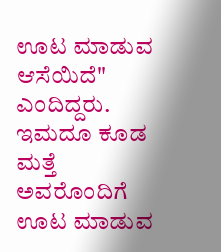ಊಟ ಮಾಡುವ ಆಸೆಯಿದೆ" ಎಂದಿದ್ದರು. ಇಮದೂ ಕೂಡ ಮತ್ತೆ ಅವರೊಂದಿಗೆ ಊಟ ಮಾಡುವ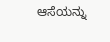ಆಸೆಯನ್ನು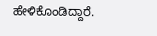ಹೇಳಿಕೊಂಡಿದ್ದಾರೆ.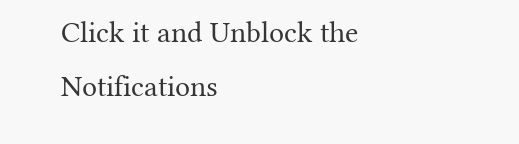Click it and Unblock the Notifications